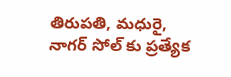తిరుపతి, మధురై, నాగర్ సోల్ కు ప్రత్యేక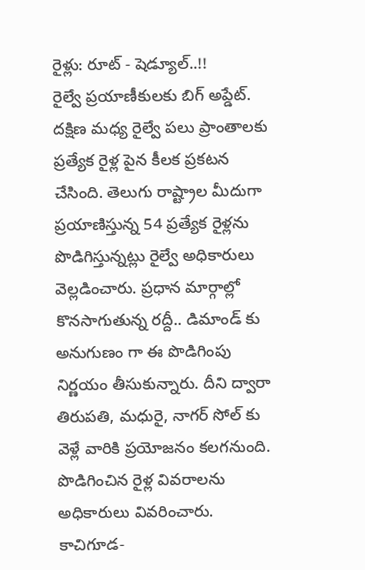రైళ్లు: రూట్ - షెడ్యూల్..!!
రైల్వే ప్రయాణీకులకు బిగ్ అప్డేట్. దక్షిణ మధ్య రైల్వే పలు ప్రాంతాలకు ప్రత్యేక రైళ్ల పైన కీలక ప్రకటన చేసింది. తెలుగు రాష్ట్రాల మీదుగా ప్రయాణిస్తున్న 54 ప్రత్యేక రైళ్లను పొడిగిస్తున్నట్లు రైల్వే అధికారులు వెల్లడించారు. ప్రధాన మార్గాల్లో కొనసాగుతున్న రద్దీ.. డిమాండ్ కు అనుగుణం గా ఈ పొడిగింపు నిర్ణయం తీసుకున్నారు. దీని ద్వారా తిరుపతి, మధురై, నాగర్ సోల్ కు వెళ్లే వారికి ప్రయోజనం కలగనుంది. పొడిగించిన రైళ్ల వివరాలను అధికారులు వివరించారు.
కాచిగూడ-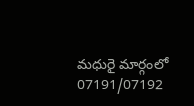మధురై మార్గంలో 07191/07192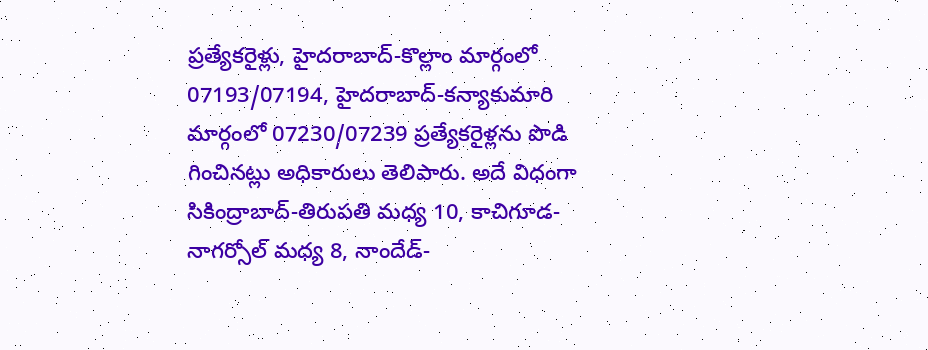ప్రత్యేకరైళ్లు, హైదరాబాద్-కొల్లాం మార్గంలో 07193/07194, హైదరాబాద్-కన్యాకుమారి మార్గంలో 07230/07239 ప్రత్యేకరైళ్లను పొడి గించినట్లు అధికారులు తెలిపారు. అదే విధంగా సికింద్రాబాద్-తిరుపతి మధ్య 10, కాచిగూడ-నాగర్సోల్ మధ్య 8, నాందేడ్-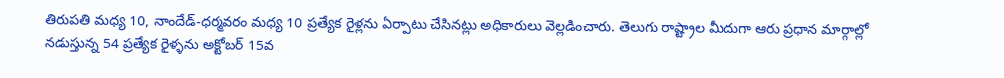తిరుపతి మధ్య 10, నాందేడ్-ధర్మవరం మధ్య 10 ప్రత్యేక రైళ్లను ఏర్పాటు చేసినట్లు అధికారులు వెల్లడించారు. తెలుగు రాష్ట్రాల మీదుగా ఆరు ప్రధాన మార్గాల్లో నడుస్తున్న 54 ప్రత్యేక రైళ్ళను అక్టోబర్ 15వ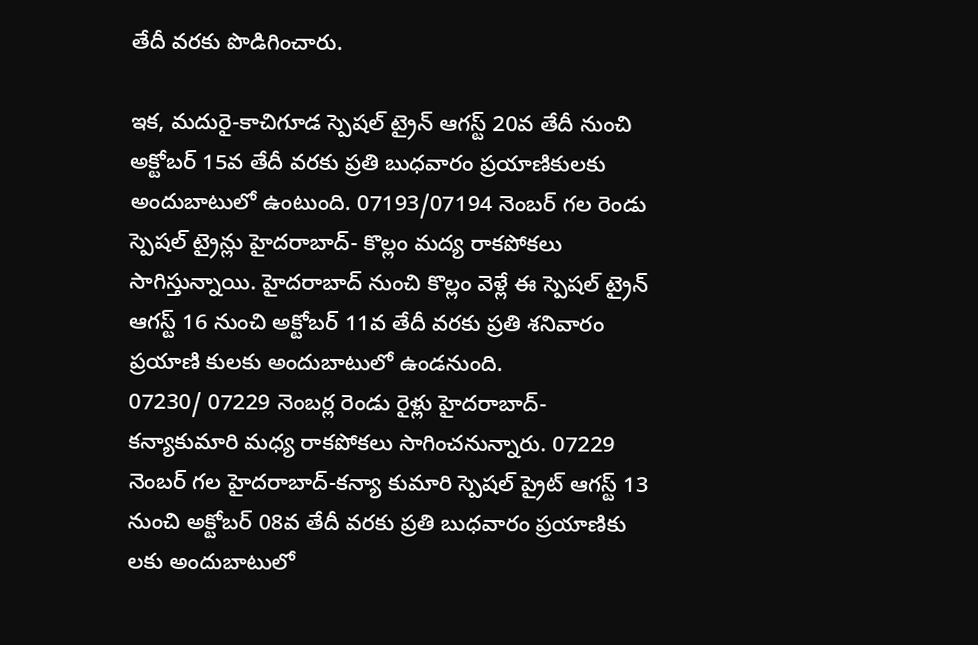తేదీ వరకు పొడిగించారు.

ఇక, మదురై-కాచిగూడ స్పెషల్ ట్రైన్ ఆగస్ట్ 20వ తేదీ నుంచి అక్టోబర్ 15వ తేదీ వరకు ప్రతి బుధవారం ప్రయాణికులకు అందుబాటులో ఉంటుంది. 07193/07194 నెంబర్ గల రెండు స్పెషల్ ట్రైన్లు హైదరాబాద్- కొల్లం మద్య రాకపోకలు సాగిస్తున్నాయి. హైదరాబాద్ నుంచి కొల్లం వెళ్లే ఈ స్పెషల్ ట్రైన్ ఆగస్ట్ 16 నుంచి అక్టోబర్ 11వ తేదీ వరకు ప్రతి శనివారం ప్రయాణి కులకు అందుబాటులో ఉండనుంది.
07230/ 07229 నెంబర్ల రెండు రైళ్లు హైదరాబాద్-కన్యాకుమారి మధ్య రాకపోకలు సాగించనున్నారు. 07229 నెంబర్ గల హైదరాబాద్-కన్యా కుమారి స్పెషల్ ప్రైట్ ఆగస్ట్ 13 నుంచి అక్టోబర్ 08వ తేదీ వరకు ప్రతి బుధవారం ప్రయాణికు లకు అందుబాటులో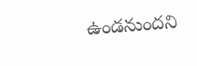ఉండనుందని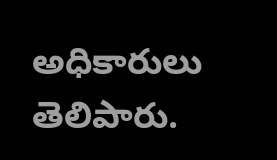అధికారులు తెలిపారు.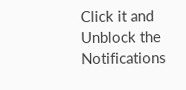Click it and Unblock the Notifications